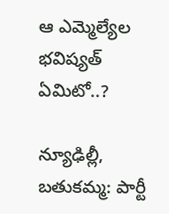ఆ ఎమ్మెల్యేల భవిష్యత్ ఏమిటో..?

న్యూఢిల్లీ, బతుకమ్మ: పార్టీ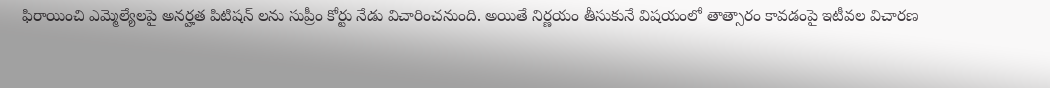ఫిరాయించి ఎమ్మెల్యేలపై అనర్హత పిటిషన్ లను సుప్రీం కోర్టు నేడు విచారించనుంది. అయితే నిర్ణయం తీసుకునే విషయంలో తాత్సారం కావడంపై ఇటీవల విచారణ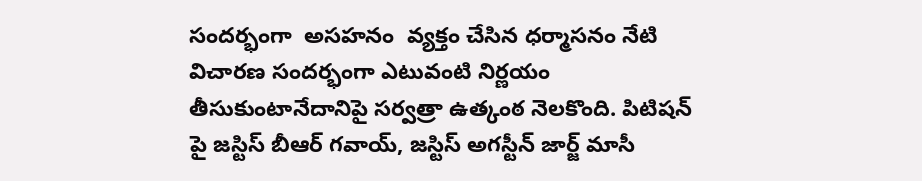సందర్భంగా  అసహనం  వ్యక్తం చేసిన ధర్మాసనం నేటి విచారణ సందర్భంగా ఎటువంటి నిర్ణయం తీసుకుంటానేదానిపై సర్వత్రా ఉత్కంఠ నెలకొంది. పిటిషన్ పై జస్టిస్ బీఆర్ గవాయ్, జస్టిస్ అగస్టీన్ జార్జ్ మాసీ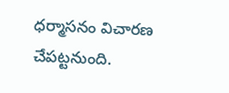ధర్మాసనం విచారణ చేపట్టనుంది.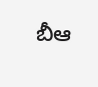బీఆ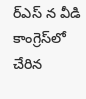ర్ఎస్ న వీడి కాంగ్రెస్‌లో చేరిన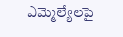ఎమ్మెల్యేలపై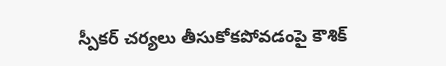స్పీకర్ చర్యలు తీసుకోకపోవడంపై కౌశిక్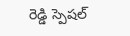రెడ్డి స్పెషల్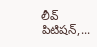లీవ్ పిటిషన్,...